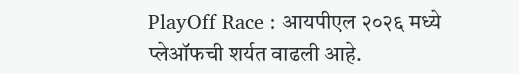PlayOff Race : आयपीएल २०२६ मध्ये प्लेऑफची शर्यत वाढली आहे.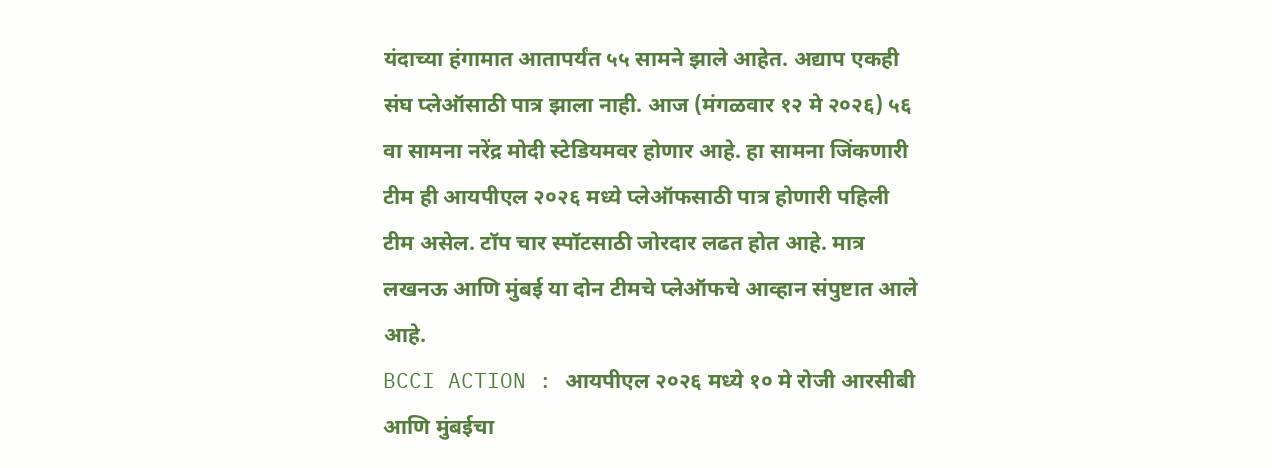यंदाच्या हंगामात आतापर्यंत ५५ सामने झाले आहेत. अद्याप एकही संघ प्लेऑसाठी पात्र झाला नाही. आज (मंगळवार १२ मे २०२६) ५६ वा सामना नरेंद्र मोदी स्टेडियमवर होणार आहे. हा सामना जिंकणारी टीम ही आयपीएल २०२६ मध्ये प्लेऑफसाठी पात्र होणारी पहिली टीम असेल. टॉप चार स्पॉटसाठी जोरदार लढत होत आहे. मात्र लखनऊ आणि मुंबई या दोन टीमचे प्लेऑफचे आव्हान संपुष्टात आले आहे.
BCCI ACTION : आयपीएल २०२६ मध्ये १० मे रोजी आरसीबी आणि मुंबईचा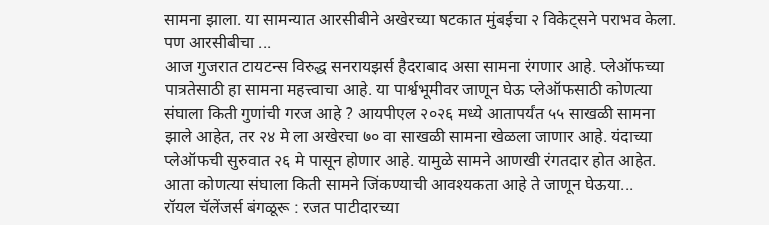सामना झाला. या सामन्यात आरसीबीने अखेरच्या षटकात मुंबईचा २ विकेट्सने पराभव केला. पण आरसीबीचा ...
आज गुजरात टायटन्स विरुद्ध सनरायझर्स हैदराबाद असा सामना रंगणार आहे. प्लेऑफच्या पात्रतेसाठी हा सामना महत्त्वाचा आहे. या पार्श्वभूमीवर जाणून घेऊ प्लेऑफसाठी कोणत्या संघाला किती गुणांची गरज आहे ? आयपीएल २०२६ मध्ये आतापर्यंत ५५ साखळी सामना झाले आहेत, तर २४ मे ला अखेरचा ७० वा साखळी सामना खेळला जाणार आहे. यंदाच्या प्लेऑफची सुरुवात २६ मे पासून होणार आहे. यामुळे सामने आणखी रंगतदार होत आहेत. आता कोणत्या संघाला किती सामने जिंकण्याची आवश्यकता आहे ते जाणून घेऊया...
रॉयल चॅलेंजर्स बंगळूरू : रजत पाटीदारच्या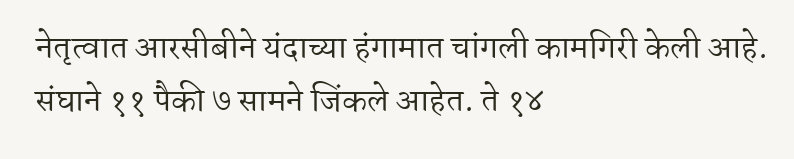नेतृत्वात आरसीबीने यंदाच्या हंगामात चांगली कामगिरी केली आहे. संघाने ११ पैकी ७ सामने जिंकले आहेत. ते १४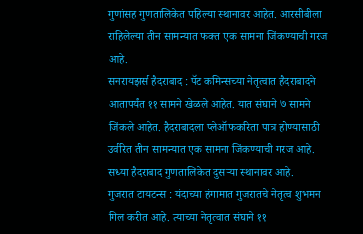गुणांसह गुणतालिकेत पहिल्या स्थानावर आहेत. आरसीबीला राहिलेल्या तीन सामन्यात फक्त एक सामना जिंकण्याची गरज आहे.
सनरायझर्स हैदराबाद : पॅट कमिन्सच्या नेतृत्वात हैदराबादने आतापर्यंत ११ सामने खेळले आहेत. यात संघाने ७ सामने जिंकले आहेत. हैदराबादला प्लेऑफकरिता पात्र होण्यासाठी उर्वरित तीन सामन्यात एक सामना जिंकण्याची गरज आहे. सध्या हैदराबाद गुणतालिकेत दुसऱ्या स्थानावर आहे.
गुजरात टायटन्स : यंदाच्या हंगामात गुजरातचे नेतृत्व शुभमन गिल करीत आहे. त्याच्या नेतृत्वात संघाने ११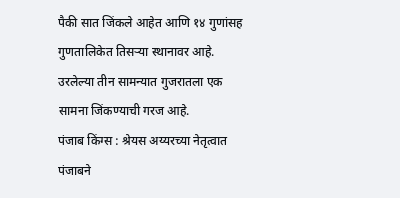पैकी सात जिंकले आहेत आणि १४ गुणांसह गुणतालिकेत तिसऱ्या स्थानावर आहे. उरलेल्या तीन सामन्यात गुजरातला एक सामना जिंकण्याची गरज आहे.
पंजाब किंग्स : श्रेयस अय्यरच्या नेतृत्वात पंजाबने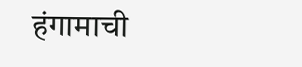हंगामाची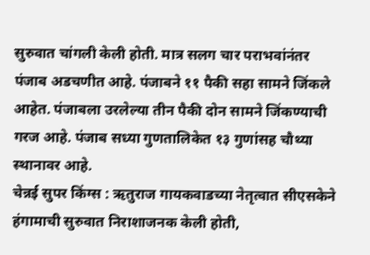सुरुवात चांगली केली होती. मात्र सलग चार पराभवांनंतर पंजाब अडचणीत आहे. पंजाबने ११ पैकी सहा सामने जिंकले आहेत. पंजाबला उरलेल्या तीन पैकी दोन सामने जिंकण्याची गरज आहे. पंजाब सध्या गुणतालिकेत १३ गुणांसह चौथ्या स्थानावर आहे.
चेन्नई सुपर किंग्स : ऋतुराज गायकवाडच्या नेतृत्वात सीएसकेने हंगामाची सुरुवात निराशाजनक केली होती,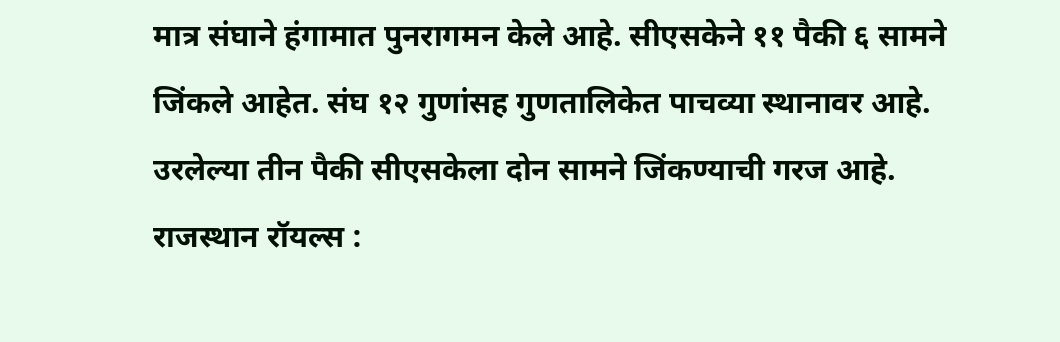मात्र संघाने हंगामात पुनरागमन केले आहे. सीएसकेने ११ पैकी ६ सामने जिंकले आहेत. संघ १२ गुणांसह गुणतालिकेत पाचव्या स्थानावर आहे. उरलेल्या तीन पैकी सीएसकेला दोन सामने जिंकण्याची गरज आहे.
राजस्थान रॉयल्स :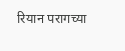रियान परागच्या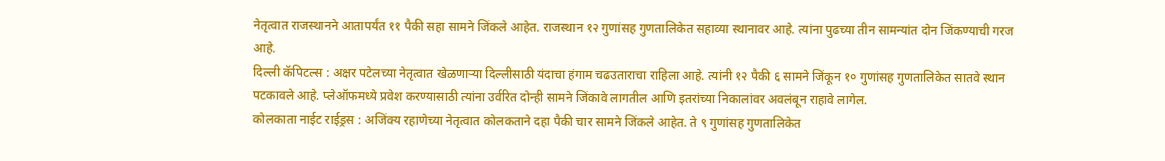नेतृत्वात राजस्थानने आतापर्यंत ११ पैकी सहा सामने जिंकले आहेत. राजस्थान १२ गुणांसह गुणतालिकेत सहाव्या स्थानावर आहे. त्यांना पुढच्या तीन सामन्यांत दोन जिंकण्याची गरज आहे.
दिल्ली कॅपिटल्स : अक्षर पटेलच्या नेतृत्वात खेळणाऱ्या दिल्लीसाठी यंदाचा हंगाम चढउताराचा राहिला आहे. त्यांनी १२ पैकी ६ सामने जिंकून १० गुणांसह गुणतालिकेत सातवे स्थान पटकावले आहे. प्लेऑफमध्ये प्रवेश करण्यासाठी त्यांना उर्वरित दोन्ही सामने जिंकावे लागतील आणि इतरांच्या निकालांवर अवलंबून राहावे लागेल.
कोलकाता नाईट राईड्रस : अजिंक्य रहाणेच्या नेतृत्वात कोलकताने दहा पैकी चार सामने जिंकले आहेत. ते ९ गुणांसह गुणतालिकेत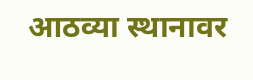आठव्या स्थानावर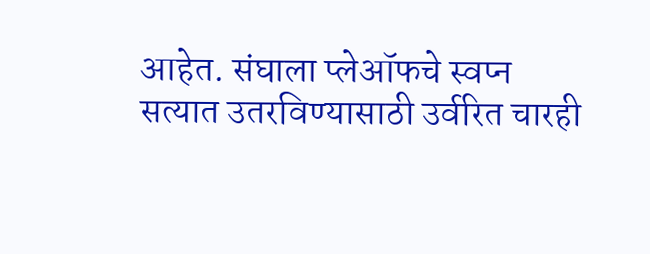आहेत. संघाला प्लेऑफचे स्वप्न सत्यात उतरविण्यासाठी उर्वरित चारही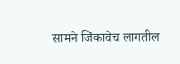सामने जिंकावेच लागतील